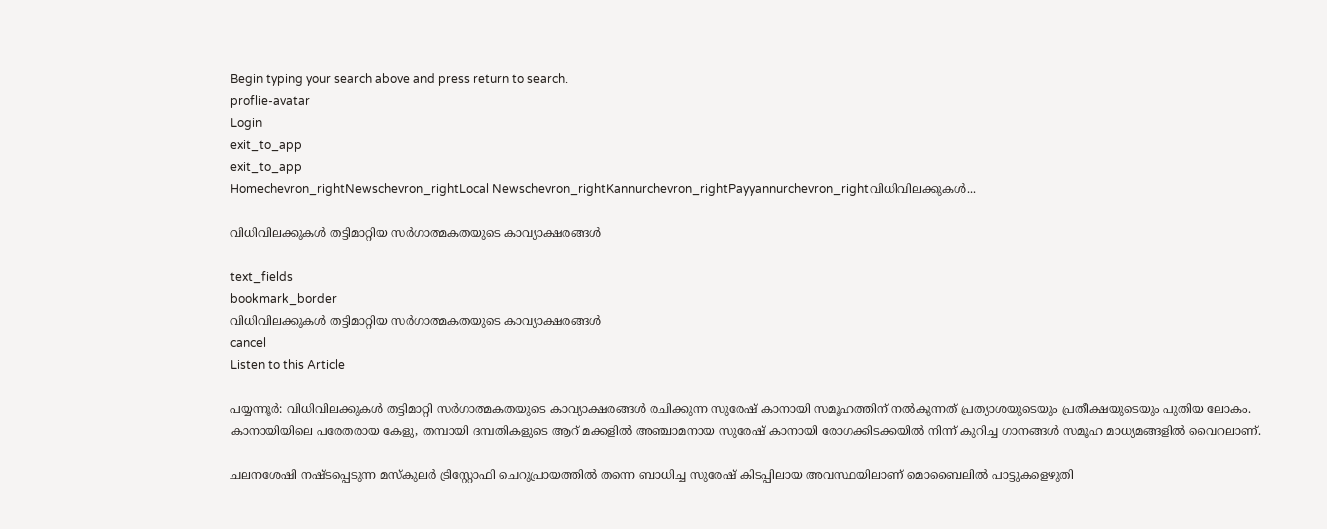Begin typing your search above and press return to search.
proflie-avatar
Login
exit_to_app
exit_to_app
Homechevron_rightNewschevron_rightLocal Newschevron_rightKannurchevron_rightPayyannurchevron_rightവിധിവിലക്കുകൾ...

വിധിവിലക്കുകൾ തട്ടിമാറ്റിയ സർഗാത്മകതയുടെ കാവ്യാക്ഷരങ്ങൾ

text_fields
bookmark_border
വിധിവിലക്കുകൾ തട്ടിമാറ്റിയ സർഗാത്മകതയുടെ കാവ്യാക്ഷരങ്ങൾ
cancel
Listen to this Article

പയ്യന്നൂർ: വിധിവിലക്കുകൾ തട്ടിമാറ്റി സർഗാത്മകതയുടെ കാവ്യാക്ഷരങ്ങൾ രചിക്കുന്ന സുരേഷ് കാനായി സമൂഹത്തിന് നൽകുന്നത് പ്രത്യാശയുടെയും പ്രതീക്ഷയുടെയും പുതിയ ലോകം. കാനായിയിലെ പരേതരായ കേളു, തമ്പായി ദമ്പതികളുടെ ആറ് മക്കളിൽ അഞ്ചാമനായ സുരേഷ് കാനായി രോഗക്കിടക്കയിൽ നിന്ന് കുറിച്ച ഗാനങ്ങൾ സമൂഹ മാധ്യമങ്ങളിൽ വൈറലാണ്.

ചലനശേഷി നഷ്ടപ്പെടുന്ന മസ്കുലർ ട്രിസ്റ്റോഫി ചെറുപ്രായത്തിൽ തന്നെ ബാധിച്ച സുരേഷ് കിടപ്പിലായ അവസ്ഥയിലാണ് മൊബൈലിൽ പാട്ടുകളെഴുതി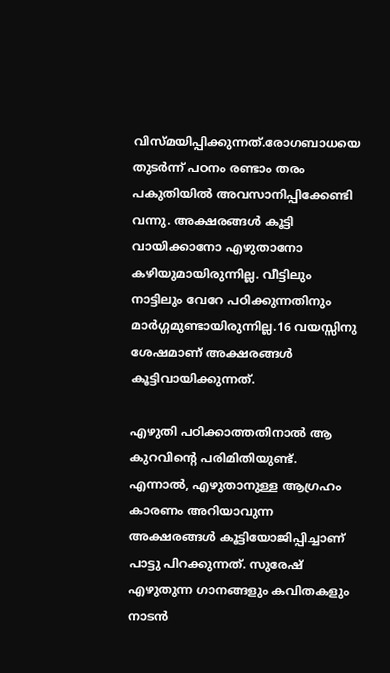വിസ്മയിപ്പിക്കുന്നത്.രോഗബാധയെ തുടർന്ന് പഠനം രണ്ടാം തരം പകുതിയിൽ അവസാനിപ്പിക്കേണ്ടി വന്നു. അക്ഷരങ്ങൾ കൂട്ടി വായിക്കാനോ എഴുതാനോ കഴിയുമായിരുന്നില്ല. വീട്ടിലും നാട്ടിലും വേറേ പഠിക്കുന്നതിനും മാർഗ്ഗമുണ്ടായിരുന്നില്ല.16 വയസ്സിനു ശേഷമാണ് അക്ഷരങ്ങൾ കൂട്ടിവായിക്കുന്നത്.

എഴുതി പഠിക്കാത്തതിനാൽ ആ കുറവിന്‍റെ പരിമിതിയുണ്ട്. എന്നാൽ, എഴുതാനുള്ള ആഗ്രഹം കാരണം അറിയാവുന്ന അക്ഷരങ്ങൾ കൂട്ടിയോജിപ്പിച്ചാണ് പാട്ടു പിറക്കുന്നത്. സുരേഷ് എഴുതുന്ന ഗാനങ്ങളും കവിതകളും നാടൻ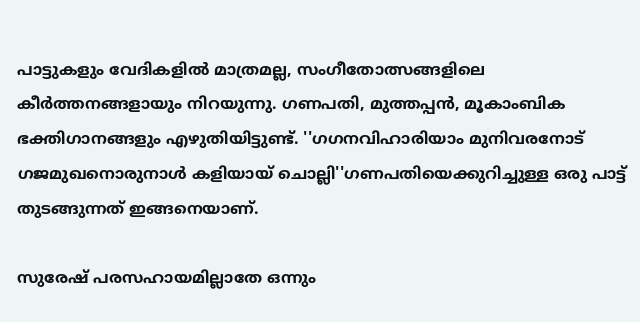പാട്ടുകളും വേദികളിൽ മാത്രമല്ല, സംഗീതോത്സങ്ങളിലെ കീർത്തനങ്ങളായും നിറയുന്നു. ഗണപതി, മുത്തപ്പൻ, മൂകാംബിക ഭക്തിഗാനങ്ങളും എഴുതിയിട്ടുണ്ട്. ''ഗഗനവിഹാരിയാം മുനിവരനോട് ഗജമുഖനൊരുനാൾ കളിയായ് ചൊല്ലി''ഗണപതിയെക്കുറിച്ചുള്ള ഒരു പാട്ട് തുടങ്ങുന്നത് ഇങ്ങനെയാണ്.

സുരേഷ് പരസഹായമില്ലാതേ ഒന്നും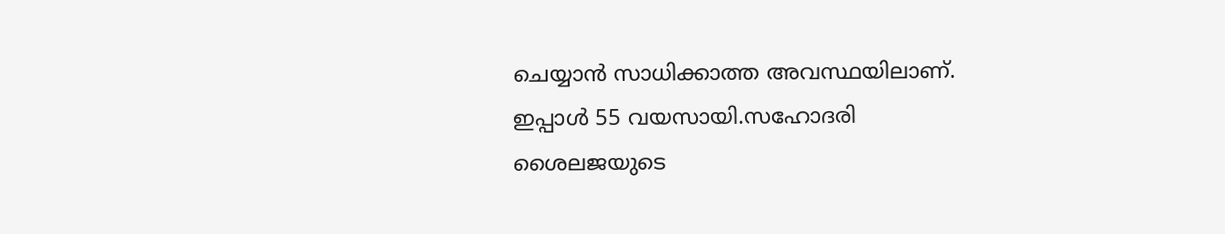ചെയ്യാൻ സാധിക്കാത്ത അവസ്ഥയിലാണ്. ഇപ്പാൾ 55 വയസായി.സഹോദരി ശൈലജയുടെ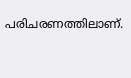പരിചരണത്തിലാണ്.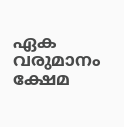ഏക വരുമാനം ക്ഷേമ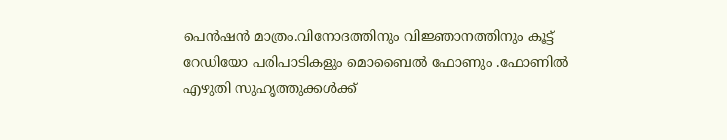പെൻഷൻ മാത്രം.വിനോദത്തിനും വിജ്ഞാനത്തിനും കൂട്ട് റേഡിയോ പരിപാടികളും മൊബൈൽ ഫോണും .ഫോണിൽ എഴുതി സുഹൃത്തുക്കൾക്ക്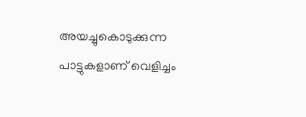അയച്ചുകൊടുക്കുന്ന പാട്ടുകളാണ് വെളിച്ചം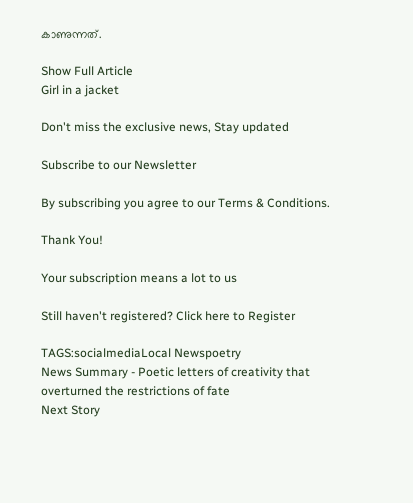കാണുന്നത്.

Show Full Article
Girl in a jacket

Don't miss the exclusive news, Stay updated

Subscribe to our Newsletter

By subscribing you agree to our Terms & Conditions.

Thank You!

Your subscription means a lot to us

Still haven't registered? Click here to Register

TAGS:socialmediaLocal Newspoetry
News Summary - Poetic letters of creativity that overturned the restrictions of fate
Next Story